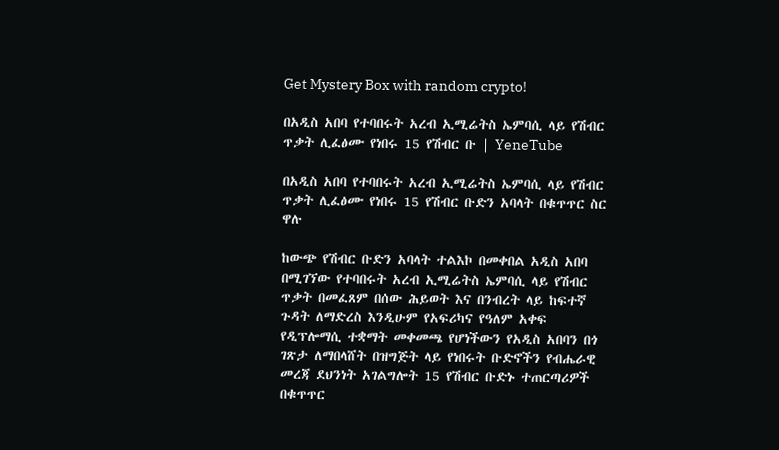Get Mystery Box with random crypto!

በአዲስ አበባ የተባበሩት አረብ ኢሚሬትስ ኤምባሲ ላይ የሽብር ጥቃት ሊፈፅሙ የነበሩ 15 የሽብር ቡ | YeneTube

በአዲስ አበባ የተባበሩት አረብ ኢሚሬትስ ኤምባሲ ላይ የሽብር ጥቃት ሊፈፅሙ የነበሩ 15 የሽብር ቡድን አባላት በቁጥጥር ስር ዋሉ

ከውጭ የሽብር ቡድን አባላት ተልእኮ በመቀበል አዲስ አበባ በሚገኘው የተባበሩት አረብ ኢሚሬትስ ኤምባሲ ላይ የሽብር ጥቃት በመፈጸም በሰው ሕይወት እና በንብረት ላይ ከፍተኛ ጉዳት ለማድረስ እንዲሁም የአፍሪካና የዓለም አቀፍ የዲፕሎማሲ ተቋማት መቀመጫ የሆነችውን የአዲስ አበባን በጎ ገጽታ ለማበላሸት በዝግጅት ላይ የነበሩት ቡድኖችን የብሔራዊ መረጃ ደህንነት አገልግሎት 15 የሽብር ቡድኑ ተጠርጣሪዎች በቁጥጥር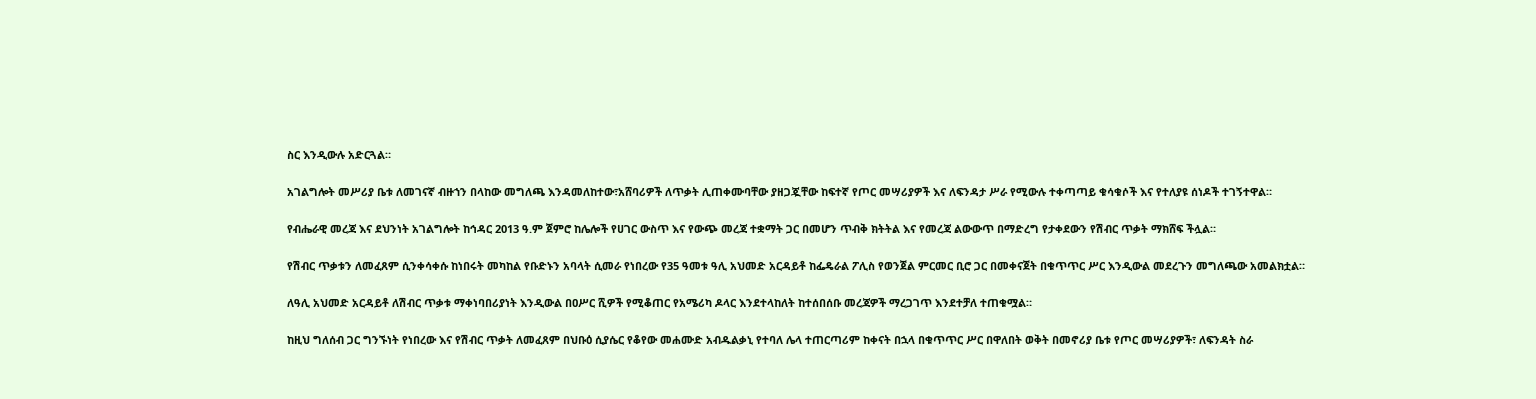ስር እንዲውሉ አድርጓል።

አገልግሎት መሥሪያ ቤቱ ለመገናኛ ብዙኀን በላከው መግለጫ እንዳመለከተው፣አሸባሪዎች ለጥቃት ሊጠቀሙባቸው ያዘጋጇቸው ከፍተኛ የጦር መሣሪያዎች እና ለፍንዳታ ሥራ የሚውሉ ተቀጣጣይ ቁሳቁሶች እና የተለያዩ ሰነዶች ተገኝተዋል።

የብሔራዊ መረጃ እና ደህንነት አገልግሎት ከኅዳር 2013 ዓ.ም ጀምሮ ከሌሎች የሀገር ውስጥ እና የውጭ መረጃ ተቋማት ጋር በመሆን ጥብቅ ክትትል እና የመረጃ ልውውጥ በማድረግ የታቀደውን የሽብር ጥቃት ማክሸፍ ችሏል።

የሽብር ጥቃቱን ለመፈጸም ሲንቀሳቀሱ ከነበሩት መካከል የቡድኑን አባላት ሲመራ የነበረው የ35 ዓመቱ ዓሊ አህመድ አርዳይቶ ከፌዴራል ፖሊስ የወንጀል ምርመር ቢሮ ጋር በመቀናጀት በቁጥጥር ሥር እንዲውል መደረጉን መግለጫው አመልክቷል።

ለዓሊ አህመድ አርዳይቶ ለሽብር ጥቃቱ ማቀነባበሪያነት እንዲውል በዐሥር ሺዎች የሚቆጠር የአሜሪካ ዶላር እንደተላከለት ከተሰበሰቡ መረጃዎች ማረጋገጥ እንደተቻለ ተጠቁሟል።

ከዚህ ግለሰብ ጋር ግንኙነት የነበረው እና የሽብር ጥቃት ለመፈጸም በህቡዕ ሲያሴር የቆየው መሐሙድ አብዱልቃኒ የተባለ ሌላ ተጠርጣሪም ከቀናት በኋላ በቁጥጥር ሥር በዋለበት ወቅት በመኖሪያ ቤቱ የጦር መሣሪያዎች፣ ለፍንዳት ስራ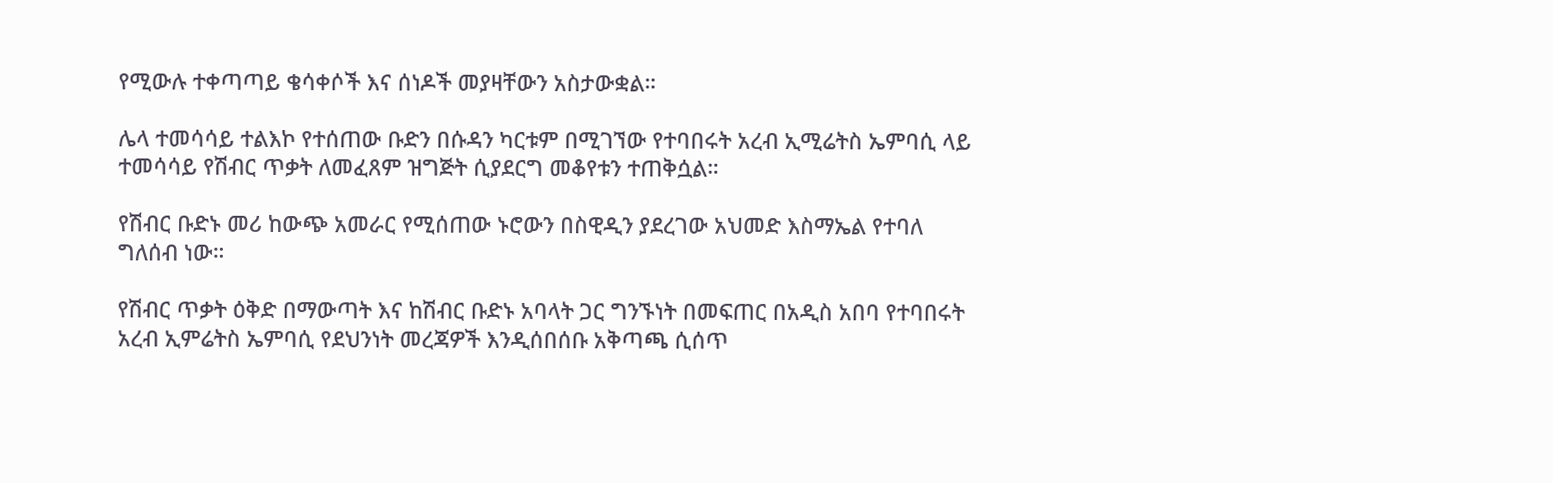የሚውሉ ተቀጣጣይ ቄሳቀሶች እና ሰነዶች መያዛቸውን አስታውቋል።

ሌላ ተመሳሳይ ተልእኮ የተሰጠው ቡድን በሱዳን ካርቱም በሚገኘው የተባበሩት አረብ ኢሚሬትስ ኤምባሲ ላይ ተመሳሳይ የሽብር ጥቃት ለመፈጸም ዝግጅት ሲያደርግ መቆየቱን ተጠቅሷል።

የሽብር ቡድኑ መሪ ከውጭ አመራር የሚሰጠው ኑሮውን በስዊዲን ያደረገው አህመድ እስማኤል የተባለ ግለሰብ ነው።

የሽብር ጥቃት ዕቅድ በማውጣት እና ከሽብር ቡድኑ አባላት ጋር ግንኙነት በመፍጠር በአዲስ አበባ የተባበሩት አረብ ኢምሬትስ ኤምባሲ የደህንነት መረጃዎች እንዲሰበሰቡ አቅጣጫ ሲሰጥ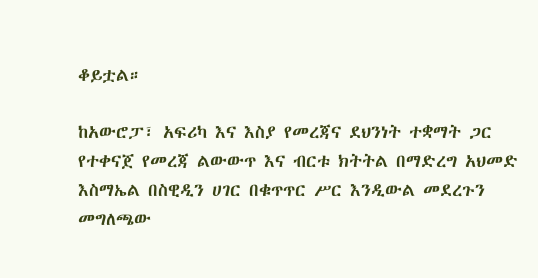ቆይቷል።

ከአውሮፓ፣ አፍሪካ እና እስያ የመረጃና ደህንነት ተቋማት ጋር የተቀናጀ የመረጃ ልውውጥ እና ብርቱ ክትትል በማድረግ አህመድ እስማኤል በስዊዲን ሀገር በቁጥጥር ሥር እንዲውል መደረጉን መግለጫው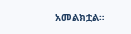አመልክቷል።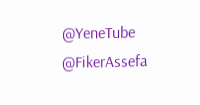@YeneTube @FikerAssefa